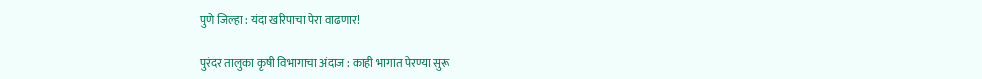पुणे जिल्हा : यंदा खरिपाचा पेरा वाढणार!

पुरंदर तालुका कृषी विभागाचा अंदाज : काही भागात पेरण्या सुरू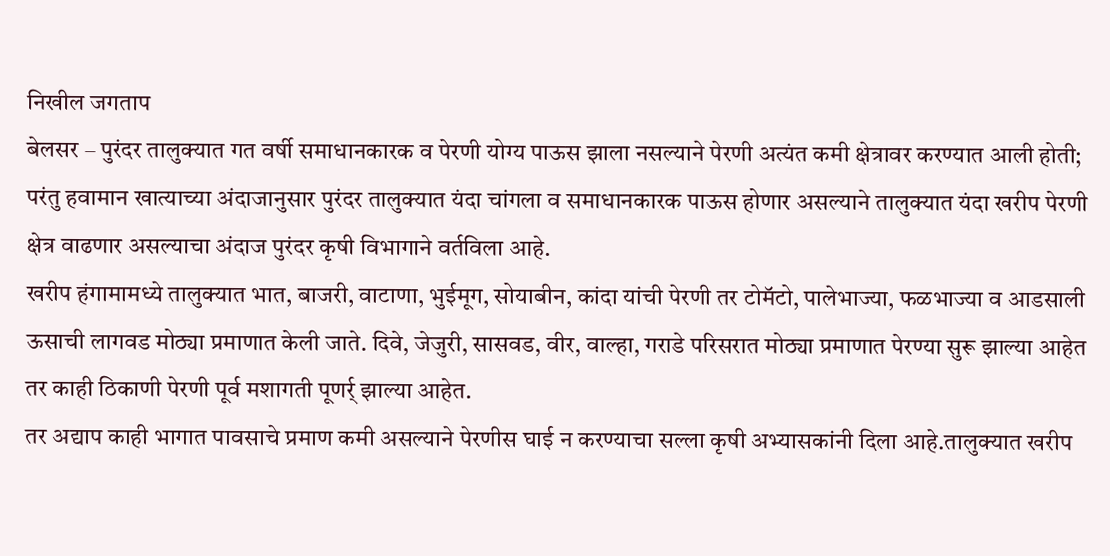निखील जगताप
बेलसर – पुरंदर तालुक्यात गत वर्षी समाधानकारक व पेरणी योग्य पाऊस झाला नसल्याने पेरणी अत्यंत कमी क्षेत्रावर करण्यात आली होती; परंतु हवामान खात्याच्या अंदाजानुसार पुरंदर तालुक्यात यंदा चांगला व समाधानकारक पाऊस होणार असल्याने तालुक्यात यंदा खरीप पेरणी क्षेत्र वाढणार असल्याचा अंदाज पुरंदर कृषी विभागाने वर्तविला आहे.
खरीप हंगामामध्ये तालुक्यात भात, बाजरी, वाटाणा, भुईमूग, सोयाबीन, कांदा यांची पेरणी तर टोमॅटो, पालेभाज्या, फळभाज्या व आडसाली ऊसाची लागवड मोठ्या प्रमाणात केली जाते. दिवे, जेजुरी, सासवड, वीर, वाल्हा, गराडे परिसरात मोठ्या प्रमाणात पेरण्या सुरू झाल्या आहेत तर काही ठिकाणी पेरणी पूर्व मशागती पूणर्र् झाल्या आहेत.
तर अद्याप काही भागात पावसाचे प्रमाण कमी असल्याने पेरणीस घाई न करण्याचा सल्ला कृषी अभ्यासकांनी दिला आहे.तालुक्यात खरीप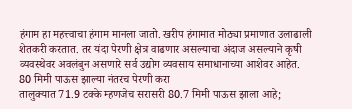हंगाम हा महत्त्वाचा हंगाम मानला जातो. खरीप हंगामात मोठ्या प्रमाणात उलाढाली शेतकरी करतात. तर यंदा पेरणी क्षेत्र वाढणार असल्याचा अंदाज असल्याने कृषी व्यवस्थेवर अवलंबुन असणारे सर्व उद्योग व्यवसाय समाधानाच्या आशेवर आहेत.
80 मिमी पाऊस झाल्या नंतरच पेरणी करा
तालुक्यात 71.9 टक्के म्हणजेच सरासरी 80.7 मिमी पाऊस झाला आहे;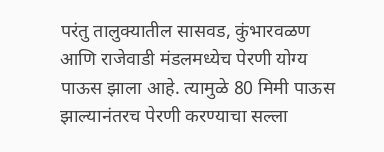परंतु तालुक्यातील सासवड, कुंभारवळण आणि राजेवाडी मंडलमध्येच पेरणी योग्य पाऊस झाला आहे. त्यामुळे 80 मिमी पाऊस झाल्यानंतरच पेरणी करण्याचा सल्ला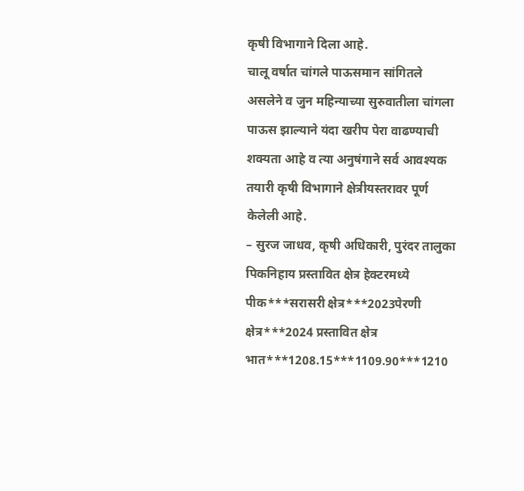कृषी विभागाने दिला आहे.
चालू वर्षात चांगले पाऊसमान सांगितले असलेने व जुन महिन्याच्या सुरुवातीला चांगला पाऊस झाल्याने यंदा खरीप पेरा वाढण्याची शक्यता आहे व त्या अनुषंगाने सर्व आवश्यक तयारी कृषी विभागाने क्षेत्रीयस्तरावर पूर्ण केलेली आहे.
– सुरज जाधव, कृषी अधिकारी, पुरंदर तालुका
पिकनिहाय प्रस्तावित क्षेत्र हेक्टरमध्ये
पीक***सरासरी क्षेत्र***2023पेरणी क्षेत्र***2024 प्रस्तावित क्षेत्र
भात***1208.15***1109.90***1210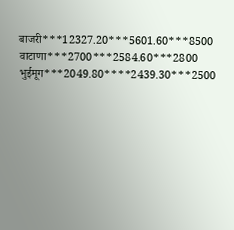बाजरी***12327.20***5601.60***8500
वाटाणा***2700***2584.60***2800
भुईमूग***2049.80****2439.30***2500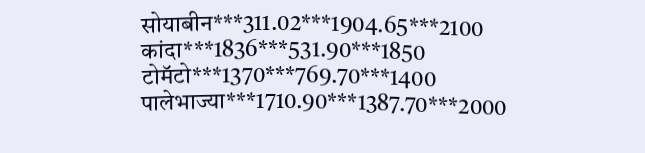सोयाबीन***311.02***1904.65***2100
कांदा***1836***531.90***1850
टोमॅटो***1370***769.70***1400
पालेभाज्या***1710.90***1387.70***2000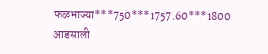फळभाज्या***750***1757.60***1800
आडसाली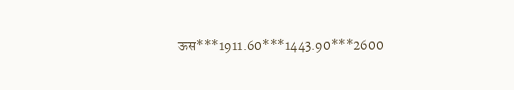ऊस***1911.60***1443.90***2600